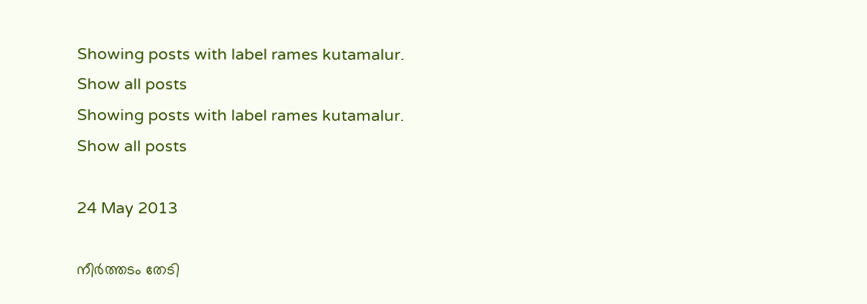Showing posts with label rames kutamalur. Show all posts
Showing posts with label rames kutamalur. Show all posts

24 May 2013

നീര്‍ത്തടം തേടി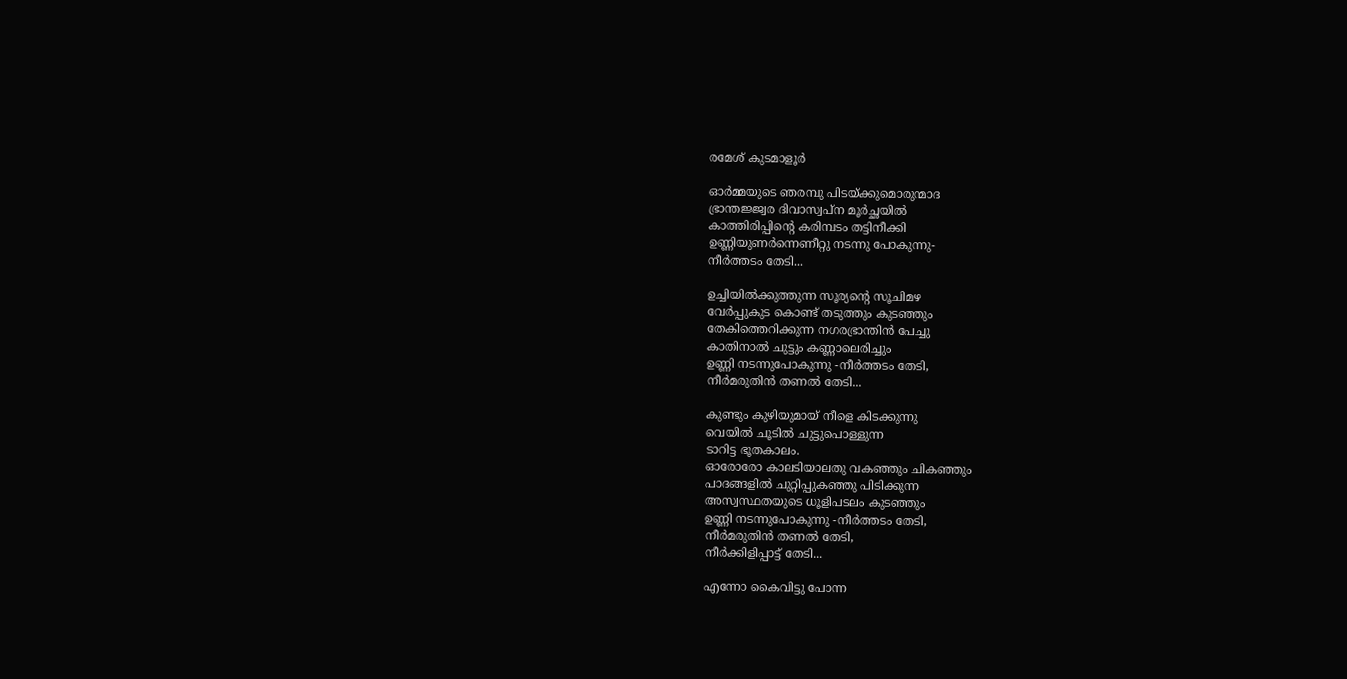രമേശ്‌ കുടമാളൂര്‍

ഓര്‍മ്മയുടെ ഞരമ്പു പിടയ്ക്കുമൊരുന്മാദ
ഭ്രാന്തജ്ജ്വര ദിവാസ്വപ്ന മൂര്‍ച്ഛയില്‍
കാത്തിരിപ്പിന്റെ കരിമ്പടം തട്ടിനീക്കി
ഉണ്ണിയുണര്‍ന്നെണീറ്റു നടന്നു പോകുന്നു-
നീര്‍ത്തടം തേടി...

ഉച്ചിയില്‍ക്കുത്തുന്ന സൂര്യന്റെ സൂചിമഴ
വേര്‍പ്പുകുട കൊണ്ട് തടുത്തും കുടഞ്ഞും
തേകിത്തെറിക്കുന്ന നഗരഭ്രാന്തിന്‍ പേച്ചു
കാതിനാല്‍ ചുട്ടും കണ്ണാലെരിച്ചും
ഉണ്ണി നടന്നുപോകുന്നു -നീര്‍ത്തടം തേടി,
നീര്‍മരുതിന്‍ തണല്‍ തേടി...

കുണ്ടും കുഴിയുമായ്‌ നീളെ കിടക്കുന്നു
വെയില്‍ ചൂടില്‍ ചുട്ടുപൊള്ളുന്ന
ടാറിട്ട ഭൂതകാലം.
ഓരോരോ കാലടിയാലതു വകഞ്ഞും ചികഞ്ഞും
പാദങ്ങളില്‍ ചുറ്റിപ്പുകഞ്ഞു പിടിക്കുന്ന
അസ്വസ്ഥതയുടെ ധൂളിപടലം കുടഞ്ഞും
ഉണ്ണി നടന്നുപോകുന്നു -നീര്‍ത്തടം തേടി,
നീര്‍മരുതിന്‍ തണല്‍ തേടി,
നീര്‍ക്കിളിപ്പാട്ട് തേടി...

എന്നോ കൈവിട്ടു പോന്ന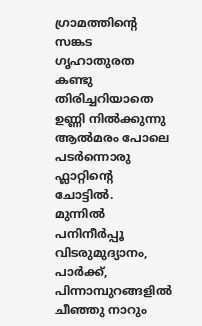ഗ്രാമത്തിന്റെ
സങ്കട ഗൃഹാതുരത കണ്ടു തിരിച്ചറിയാതെ
ഉണ്ണി നില്‍ക്കുന്നു ആല്‍മരം പോലെ
പടര്‍ന്നൊരു ഫ്ലാറ്റിന്റെ ചോട്ടില്‍.
മുന്നില്‍ പനിനീര്‍പ്പൂ വിടരുമുദ്യാനം, പാര്‍ക്ക്,
പിന്നാമ്പുറങ്ങളില്‍ ചീഞ്ഞു നാറും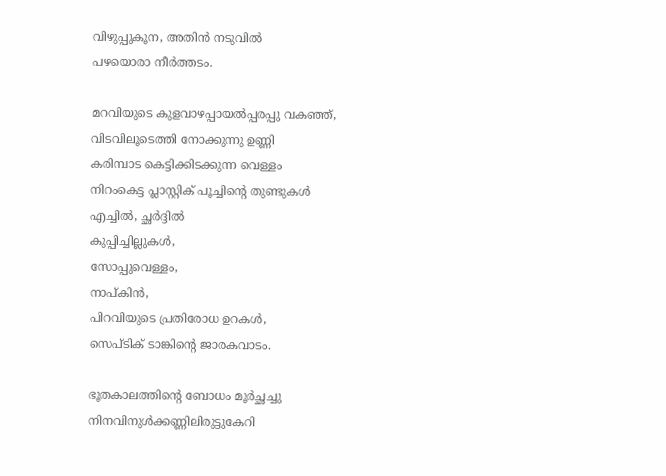വിഴുപ്പുകൂന, അതിന്‍ നടുവില്‍
പഴയൊരാ നീര്‍ത്തടം.

മറവിയുടെ കുളവാഴപ്പായല്‍പ്പരപ്പു വകഞ്ഞ്,
വിടവിലൂടെത്തി നോക്കുന്നു ഉണ്ണി
കരിമ്പാട കെട്ടിക്കിടക്കുന്ന വെള്ളം
നിറംകെട്ട പ്ലാസ്റ്റിക് പൂച്ചിന്റെ തുണ്ടുകള്‍
എച്ചില്‍, ച്ഛര്‍ദ്ദില്‍
കുപ്പിച്ചില്ലുകള്‍,
സോപ്പുവെള്ളം,
നാപ്കിന്‍,
പിറവിയുടെ പ്രതിരോധ ഉറകള്‍,
സെപ്ടിക് ടാങ്കിന്റെ ജാരകവാടം.

ഭൂതകാലത്തിന്റെ ബോധം മൂര്‍ച്ഛച്ചു
നിനവിനുള്‍ക്കണ്ണിലിരുട്ടുകേറി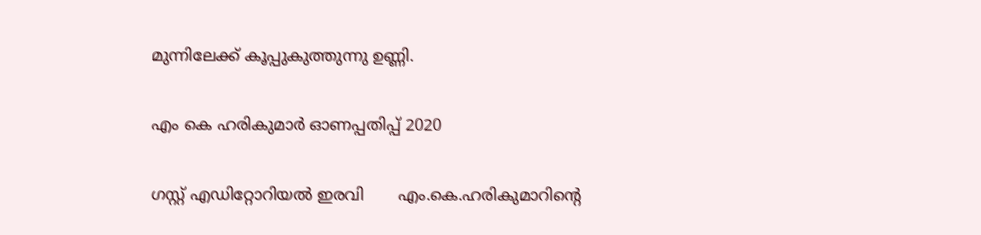മുന്നിലേക്ക്‌ കൂപ്പുകുത്തുന്നു ഉണ്ണി.

എം കെ ഹരികുമാർ ഓണപ്പതിപ്പ്‌ 2020

ഗസ്റ്റ് എഡിറ്റോറിയൽ ഇരവി       എം.കെ.ഹരികുമാറിൻ്റെ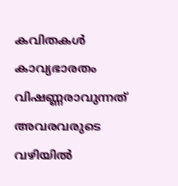കവിതകൾ കാവ്യഭാരതം വിഷണ്ണരാവുന്നത് അവരവരുടെ വഴിയിൽ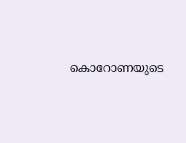കൊറോണയുടെ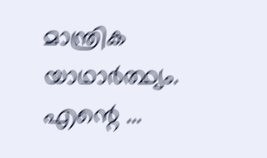മാന്ത്രിക യാഥാർത്ഥ്യം. എന്റെ ...